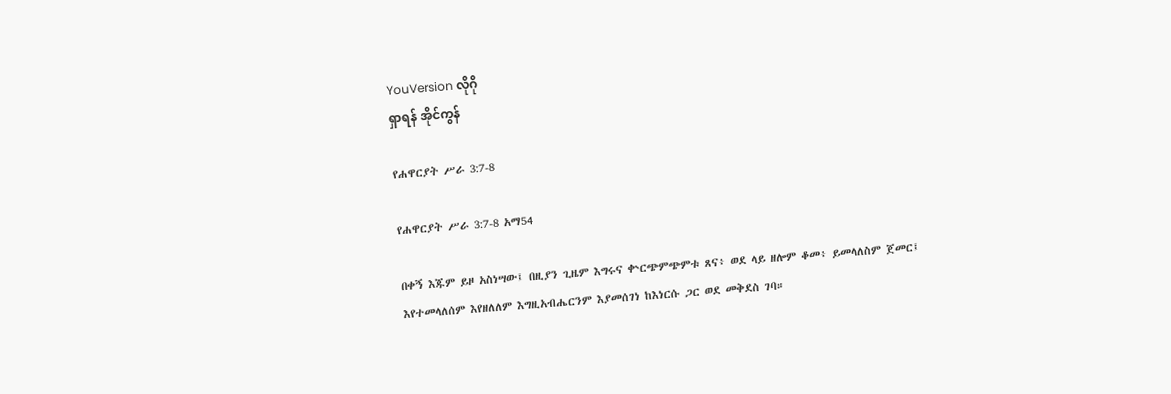YouVersion လိုဂို
ရှာရန် အိုင်ကွန်

የሐዋርያት ሥራ 3:7-8

የሐዋርያት ሥራ 3:7-8 አማ54

በቀኝ እጁም ይዞ አስነሣው፤ በዚያን ጊዜም እግሩና ቍርጭምጭምቱ ጸና፥ ወደ ላይ ዘሎም ቆመ፥ ይመላለስም ጀመር፤ እየተመላለሰም እየዘለለም እግዚአብሔርንም እያመሰገነ ከእነርሱ ጋር ወደ መቅደስ ገባ።